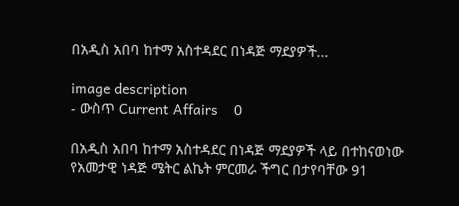በአዲስ አበባ ከተማ አስተዳደር በነዳጅ ማደያዎች...

image description
- ውስጥ Current Affairs    0

በአዲስ አበባ ከተማ አስተዳደር በነዳጅ ማደያዎች ላይ በተከናወነው የአመታዊ ነዳጅ ሜትር ልኬት ምርመራ ችግር በታየባቸው 91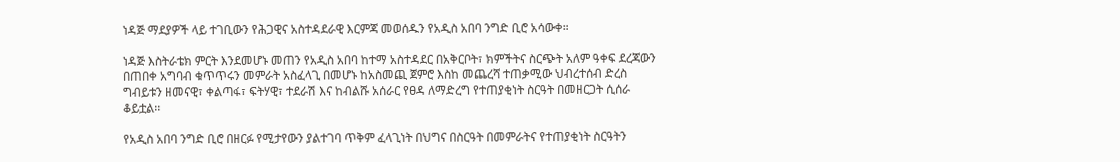ነዳጅ ማደያዎች ላይ ተገቢውን የሕጋዊና አስተዳደራዊ እርምጃ መወሰዱን የአዲስ አበባ ንግድ ቢሮ አሳውቀ።

ነዳጅ እስትራቴክ ምርት እንደመሆኑ መጠን የአዲስ አበባ ከተማ አስተዳደር በአቅርቦት፣ ክምችትና ስርጭት አለም ዓቀፍ ደረጃውን በጠበቀ አግባብ ቁጥጥሩን መምራት አስፈላጊ በመሆኑ ከአስመጪ ጀምሮ እስከ መጨረሻ ተጠቃሚው ህብረተሰብ ድረስ ግብይቱን ዘመናዊ፣ ቀልጣፋ፣ ፍትሃዊ፣ ተደራሽ እና ከብልሹ አሰራር የፀዳ ለማድረግ የተጠያቂነት ስርዓት በመዘርጋት ሲሰራ ቆይቷል፡፡

የአዲስ አበባ ንግድ ቢሮ በዘርፉ የሚታየውን ያልተገባ ጥቅም ፈላጊነት በህግና በስርዓት በመምራትና የተጠያቂነት ስርዓትን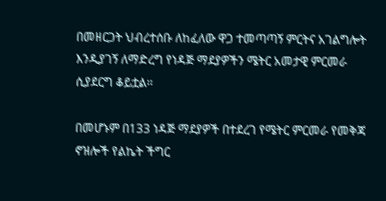በመዘርጋት ህብረተሰቡ ለከፈለው ዋጋ ተመጣጣኝ ምርትና አገልግሎት እንዲያገኝ ለማድረግ የነዳጅ ማደያዎችን ሜትር አመታዊ ምርመራ ሲያደርግ ቆይቷል፡፡

በመሆኑም በ133 ነዳጅ ማደያዎች በተደረገ የሜትር ምርመራ የመቅጃ ኖዝሎች የልኬት ችግር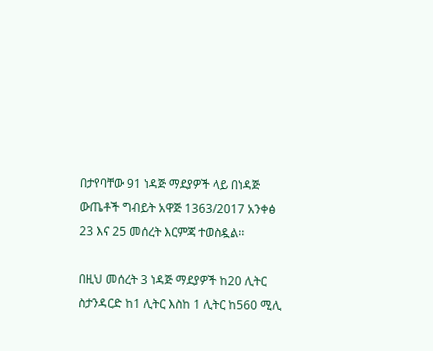በታየባቸው 91 ነዳጅ ማደያዎች ላይ በነዳጅ ውጤቶች ግብይት አዋጅ 1363/2017 አንቀፅ 23 እና 25 መሰረት እርምጃ ተወስዷል፡፡

በዚህ መሰረት 3 ነዳጅ ማደያዎች ከ20 ሊትር ስታንዳርድ ከ1 ሊትር እስከ 1 ሊትር ከ560 ሚሊ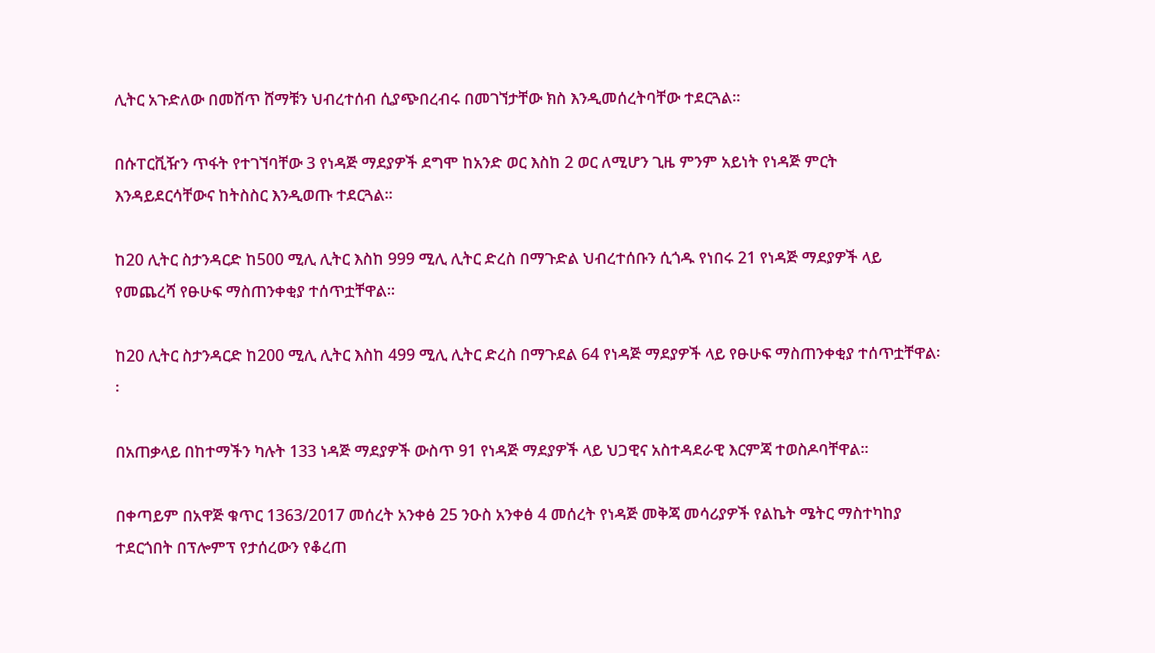ሊትር አጉድለው በመሸጥ ሸማቹን ህብረተሰብ ሲያጭበረብሩ በመገኘታቸው ክስ እንዲመሰረትባቸው ተደርጓል፡፡

በሱፐርቪዥን ጥፋት የተገኘባቸው 3 የነዳጅ ማደያዎች ደግሞ ከአንድ ወር እስከ 2 ወር ለሚሆን ጊዜ ምንም አይነት የነዳጅ ምርት እንዳይደርሳቸውና ከትስስር እንዲወጡ ተደርጓል፡፡

ከ20 ሊትር ስታንዳርድ ከ500 ሚሊ ሊትር እስከ 999 ሚሊ ሊትር ድረስ በማጉድል ህብረተሰቡን ሲጎዱ የነበሩ 21 የነዳጅ ማደያዎች ላይ የመጨረሻ የፁሁፍ ማስጠንቀቂያ ተሰጥቷቸዋል፡፡

ከ20 ሊትር ስታንዳርድ ከ200 ሚሊ ሊትር እስከ 499 ሚሊ ሊትር ድረስ በማጉደል 64 የነዳጅ ማደያዎች ላይ የፁሁፍ ማስጠንቀቂያ ተሰጥቷቸዋል፡፡

በአጠቃላይ በከተማችን ካሉት 133 ነዳጅ ማደያዎች ውስጥ 91 የነዳጅ ማደያዎች ላይ ህጋዊና አስተዳደራዊ እርምጃ ተወስዶባቸዋል፡፡

በቀጣይም በአዋጅ ቁጥር 1363/2017 መሰረት አንቀፅ 25 ንዑስ አንቀፅ 4 መሰረት የነዳጅ መቅጃ መሳሪያዎች የልኬት ሜትር ማስተካከያ ተደርጎበት በፕሎምፕ የታሰረውን የቆረጠ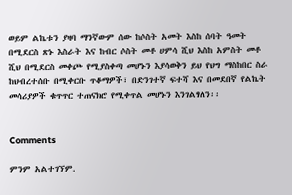ወይም ልኬቱን ያዛባ ማንኛውም ሰው ከሶስት አመት እስከ ሰባት ዓመት በሚደርስ ጽኑ እስራት እና ከብር ሶስት መቶ ሀምሳ ሺህ እስከ አምስት መቶ ሺህ በሚደርስ መቀጮ የሚያስቀጣ መሆኑን እያሳወቅን ይህ የህግ ማስከበር ስራ ከህብረተሰቡ በሚቀርቡ ጥቆማዎች፣ በድንገተኛ ፍተሻ እና በመደበኛ የልኬት መሳሪያዎች ቁጥጥር ተጠናክሮ የሚቀጥል መሆኑን እንገልፃለን፡፡


Comments

ምንም አልተገኘም.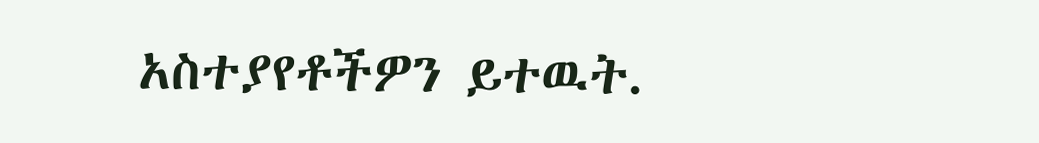አስተያየቶችዎን ይተዉት.